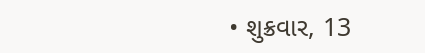• શુક્રવાર, 13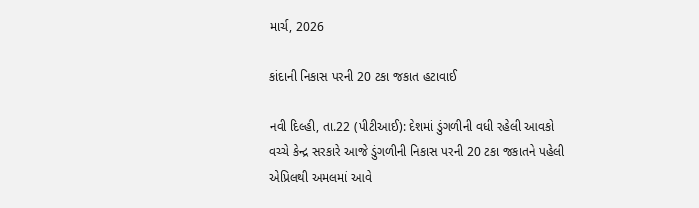માર્ચ, 2026

કાંદાની નિકાસ પરની 20 ટકા જકાત હટાવાઈ

નવી દિલ્હી, તા.22 (પીટીઆઈ): દેશમાં ડુંગળીની વધી રહેલી આવકો વચ્ચે કેન્દ્ર સરકારે આજે ડુંગળીની નિકાસ પરની 20 ટકા જકાતને પહેલી એપ્રિલથી અમલમાં આવે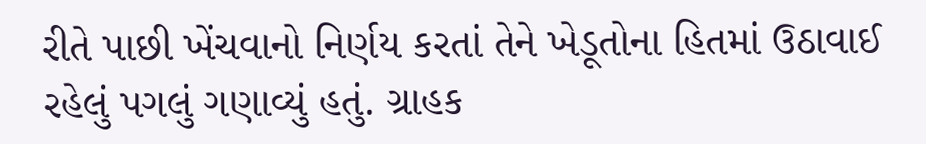રીતે પાછી ખેંચવાનો નિર્ણય કરતાં તેને ખેડૂતોના હિતમાં ઉઠાવાઈ રહેલું પગલું ગણાવ્યું હતું. ગ્રાહક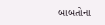બાબતોના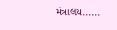મંત્રાલય......